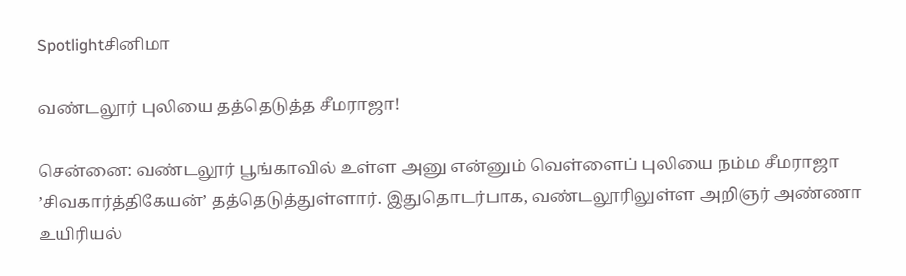Spotlightசினிமா

வண்டலூர் புலியை தத்தெடுத்த சீமராஜா!

சென்னை: வண்டலூர் பூங்காவில் உள்ள அனு என்னும் வெள்ளைப் புலியை நம்ம சீமராஜா ’சிவகார்த்திகேயன்’ தத்தெடுத்துள்ளார். இதுதொடர்பாக, வண்டலூரிலுள்ள அறிஞர் அண்ணா உயிரியல்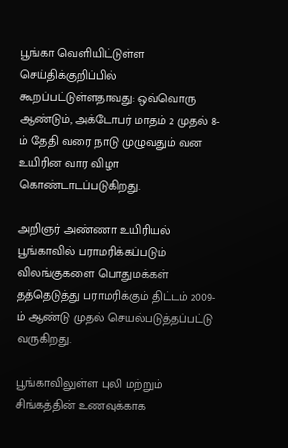பூங்கா வெளியிட்டுள்ள செய்திக்குறிப்பில் கூறப்பட்டுள்ளதாவது: ஒவ்வொரு ஆண்டும், அக்டோபர் மாதம் 2 முதல் 8-ம் தேதி வரை நாடு முழுவதும் வன உயிரின வார விழா கொண்டாடப்படுகிறது.

அறிஞர் அண்ணா உயிரியல் பூங்காவில் பராமரிக்கப்படும் விலங்குகளை பொதுமக்கள் தத்தெடுத்து பராமரிக்கும் திட்டம் 2009-ம் ஆண்டு முதல் செயல்படுத்தப்பட்டு வருகிறது.

பூங்காவிலுள்ள புலி மற்றும் சிங்கத்தின் உணவுக்காக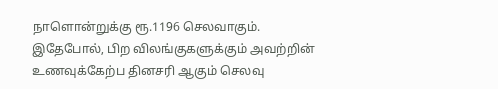நாளொன்றுக்கு ரூ.1196 செலவாகும். இதேபோல், பிற விலங்குகளுக்கும் அவற்றின் உணவுக்கேற்ப தினசரி ஆகும் செலவு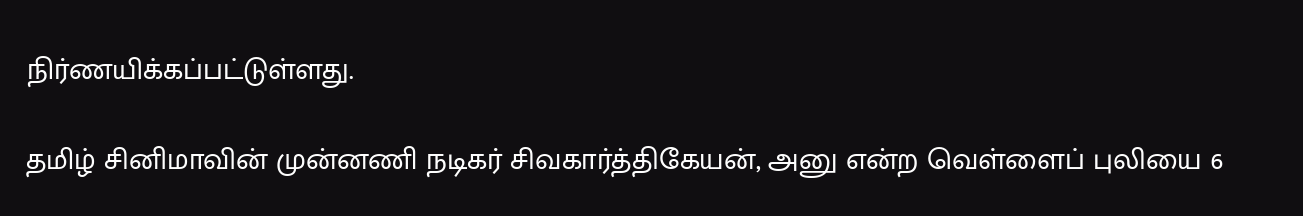நிர்ணயிக்கப்பட்டுள்ளது.

தமிழ் சினிமாவின் முன்னணி நடிகர் சிவகார்த்திகேயன், அனு என்ற வெள்ளைப் புலியை 6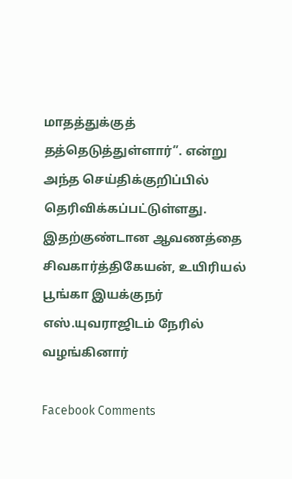மாதத்துக்குத் தத்தெடுத்துள்ளார்”. என்று அந்த செய்திக்குறிப்பில் தெரிவிக்கப்பட்டுள்ளது.
இதற்குண்டான ஆவணத்தை சிவகார்த்திகேயன், உயிரியல் பூங்கா இயக்குநர் எஸ்.யுவராஜிடம் நேரில் வழங்கினார்

Facebook Comments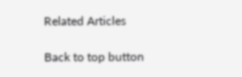Related Articles

Back to top button